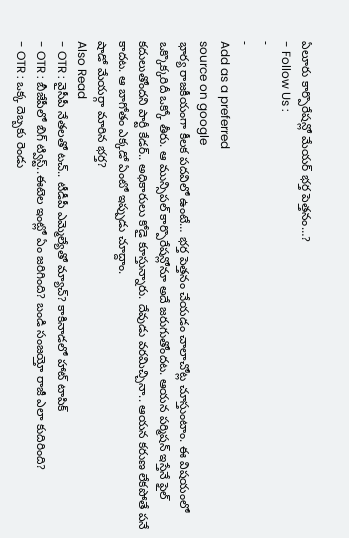ఏలూరు కార్పొరేషన్లో మేయర్ భర్త పెత్తనం…?
- Follow Us :
-
-
Add as a preferred
source on google
భార్య రాజకీయంగా కీలక పదవిలో ఉంటే… భర్త పెత్తనం చేయడం చాలాచోట్ల చూస్తుంటాం. ఈ విషయంలో ఒక్కొక్కరిదీ ఒక్కో తీరు. ఆ మున్సిపల్ కార్పొరేషన్లోనూ అదే జరుగుతోందట. ఆయన పర్మిషన్ ఇస్తేనే ఫైల్ కదులుతోందని పార్టీ కేడర్.. అధికారులు కోడై కూస్తున్నారు. దేవుడు వరమిచ్చినా.. ఆయన కరుణ లేకపోతే పనే కాదట. ఆ బాగోతం ఎక్కడో ఏంటో ఇప్పుడు చూద్దాం.
షాడో మేయర్గా మారిన భర్త?
Also Read
- OTR : వైసీపీ నేతలతో టచ్.. టీడీపీ ఎమ్మెల్యేతో మ్యాచ్? కాకినాడలో హాట్ టాపిక్
- OTR : బీజేపీలో బిగ్ ట్విస్ట్..ఈటెల ఇంట్లో ఏం జరిగింది? బండి సంజయ్తో రాజీ ఎలా కుదిరింది?
- OTR : ఒక్క దెబ్బకు రెండు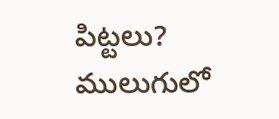పిట్టలు? ములుగులో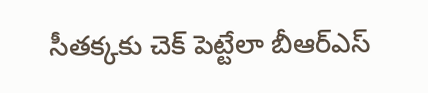సీతక్కకు చెక్ పెట్టేలా బీఆర్ఎస్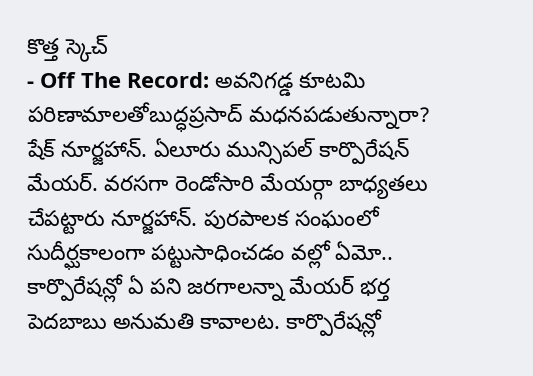కొత్త స్కెచ్
- Off The Record: అవనిగడ్డ కూటమి పరిణామాలతోబుద్ధప్రసాద్ మధనపడుతున్నారా?
షేక్ నూర్జహాన్. ఏలూరు మున్సిపల్ కార్పొరేషన్ మేయర్. వరసగా రెండోసారి మేయర్గా బాధ్యతలు చేపట్టారు నూర్జహాన్. పురపాలక సంఘంలో సుదీర్ఘకాలంగా పట్టుసాధించడం వల్లో ఏమో.. కార్పొరేషన్లో ఏ పని జరగాలన్నా మేయర్ భర్త పెదబాబు అనుమతి కావాలట. కార్పొరేషన్లో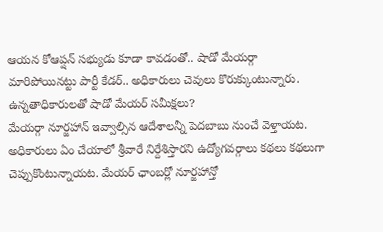ఆయన కోఆప్షన్ సభ్యుడు కూడా కావడంతో.. షాడో మేయర్గా మారిపోయినట్టు పార్టీ కేడర్.. అధికారులు చెవులు కొరుక్కుంటున్నారు.
ఉన్నతాధికారులతో షాడో మేయర్ సమీక్షలు?
మేయర్గా నూర్జహాన్ ఇవ్వాల్సిన ఆదేశాలన్నీ పెదబాబు నుంచే వెళ్తాయట. అధికారులు ఏం చేయాలో శ్రీవారే నిర్దేశిస్తారని ఉద్యోగవర్గాలు కథలు కథలుగా చెప్పుకొంటున్నాయట. మేయర్ ఛాంబర్లో నూర్జహాన్తో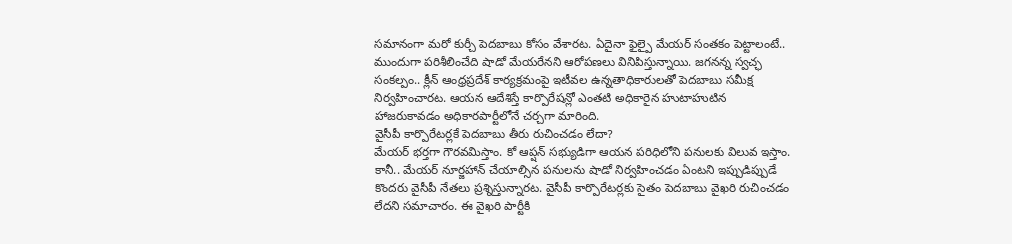సమానంగా మరో కుర్చీ పెదబాబు కోసం వేశారట. ఏదైనా ఫైల్పై మేయర్ సంతకం పెట్టాలంటే.. ముందుగా పరిశీలించేది షాడో మేయరేనని ఆరోపణలు వినిపిస్తున్నాయి. జగనన్న స్వచ్ఛ సంకల్పం.. క్లీన్ ఆంధ్రప్రదేశ్ కార్యక్రమంపై ఇటీవల ఉన్నతాధికారులతో పెదబాబు సమీక్ష నిర్వహించారట. ఆయన ఆదేశిస్తే కార్పొరేషన్లో ఎంతటి అధికారైన హుటాహుటిన హాజరుకావడం అధికారపార్టీలోనే చర్చగా మారింది.
వైసీపీ కార్పొరేటర్లకే పెదబాబు తీరు రుచించడం లేదా?
మేయర్ భర్తగా గౌరవమిస్తాం. కో ఆప్షన్ సభ్యుడిగా ఆయన పరిధిలోని పనులకు విలువ ఇస్తాం. కానీ.. మేయర్ నూర్జహాన్ చేయాల్సిన పనులను షాడో నిర్వహించడం ఏంటని ఇప్పుడిప్పుడే కొందరు వైసీపీ నేతలు ప్రశ్నిస్తున్నారట. వైసీపీ కార్పొరేటర్లకు సైతం పెదబాబు వైఖరి రుచించడం లేదని సమాచారం. ఈ వైఖరి పార్టీకి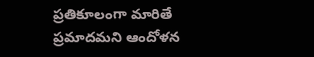ప్రతికూలంగా మారితే ప్రమాదమని ఆందోళన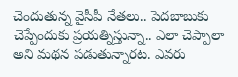చెందుతున్న వైసీపీ నేతలు.. పెదబాబుకు చెప్పేందుకు ప్రయత్నిస్తున్నా.. ఎలా చెప్పాలా అని మథన పడుతున్నారట. ఎవరు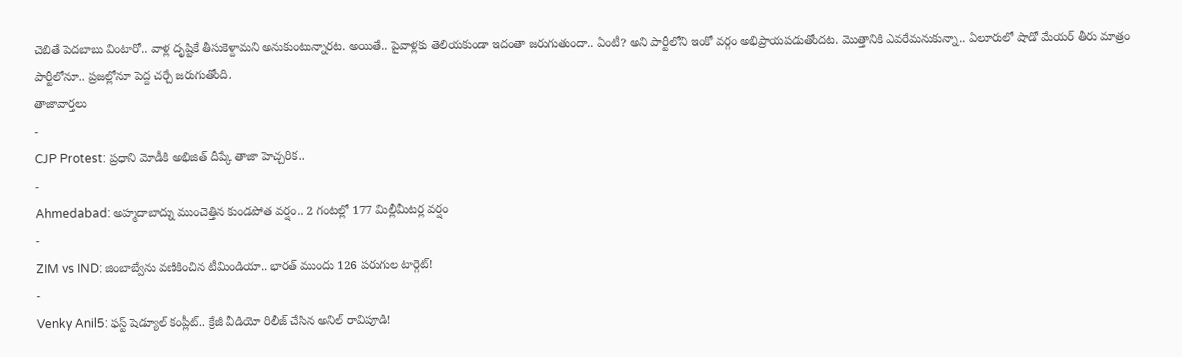చెబితే పెదబాబు వింటారో.. వాళ్ల దృష్టికే తీసుకెళ్దామని అనుకుంటున్నారట. అయితే.. పైవాళ్లకు తెలియకుండా ఇదంతా జరుగుతుందా.. ఏంటీ? అని పార్టీలోని ఇంకో వర్గం అభిప్రాయపడుతోందట. మొత్తానికి ఎవరేమనుకున్నా.. ఏలూరులో షాడో మేయర్ తీరు మాత్రం పార్టీలోనూ.. ప్రజల్లోనూ పెద్ద చర్చే జరుగుతోంది.
తాజావార్తలు
-
CJP Protest: ప్రధాని మోడీకి అభిజిత్ దీప్కే తాజా హెచ్చరిక..
-
Ahmedabad: అహ్మదాబాద్ను ముంచెత్తిన కుండపోత వర్షం.. 2 గంటల్లో 177 మిల్లీమీటర్ల వర్షం
-
ZIM vs IND: జింబాబ్వేను వణికించిన టీమిండియా.. భారత్ ముందు 126 పరుగుల టార్గెట్!
-
Venky Anil5: ఫస్ట్ షెడ్యూల్ కంప్లీట్.. క్రేజీ వీడియో రిలీజ్ చేసిన అనిల్ రావిపూడి!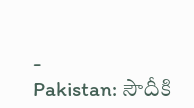-
Pakistan: సౌదీకి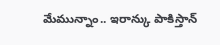మేమున్నాం.. ఇరాన్కు పాకిస్తాన్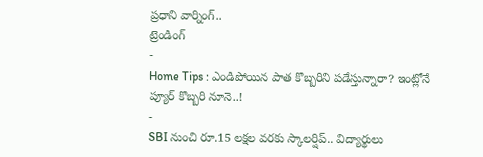ప్రధాని వార్నింగ్..
ట్రెండింగ్
-
Home Tips : ఎండిపోయిన పాత కొబ్బరిని పడేస్తున్నారా? ఇంట్లోనే ప్యూర్ కొబ్బరి నూనె..!
-
SBI నుంచి రూ.15 లక్షల వరకు స్కాలర్షిప్.. విద్యార్థులు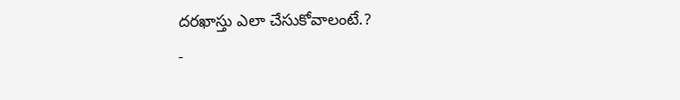దరఖాస్తు ఎలా చేసుకోవాలంటే.?
-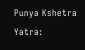Punya Kshetra Yatra: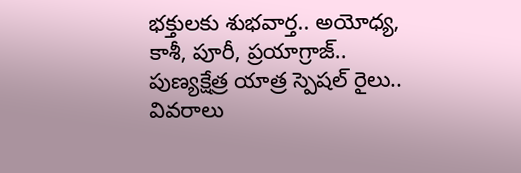భక్తులకు శుభవార్త.. అయోధ్య, కాశీ, పూరీ, ప్రయాగ్రాజ్.. పుణ్యక్షేత్ర యాత్ర స్పెషల్ రైలు.. వివరాలు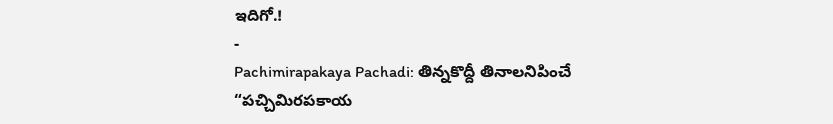ఇదిగో.!
-
Pachimirapakaya Pachadi: తిన్నకొద్దీ తినాలనిపించే “పచ్చిమిరపకాయ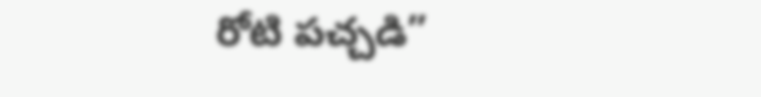రోటి పచ్చడి”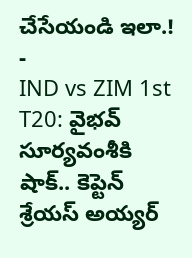చేసేయండి ఇలా.!
-
IND vs ZIM 1st T20: వైభవ్ సూర్యవంశీకి షాక్.. కెప్టెన్ శ్రేయస్ అయ్యర్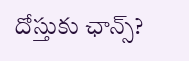దోస్తుకు ఛాన్స్?